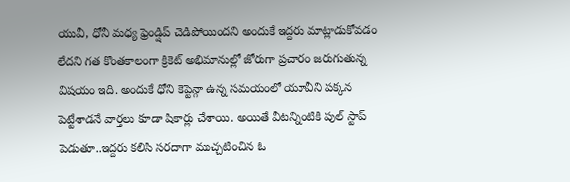యువీ, ధోనీ మధ్య ఫ్రెండ్షిప్ చెడిపోయిందని అందుకే ఇద్దరు మాట్లాడుకోవడం లేదని గత కొంతకాలంగా క్రికెట్ అభిమానుల్లో జోరుగా ప్రచారం జరుగుతున్న విషయం ఇది. అందుకే ధోని కెప్టెన్గా ఉన్న సమయంలో యూవీని పక్కన పెట్టేశాడనే వార్తలు కూడా షికార్లు చేశాయి. అయితే వీటన్నింటికి పుల్ స్టాప్ పెడుతూ..ఇద్దరు కలిసి సరదాగా ముచ్చటించిన ఓ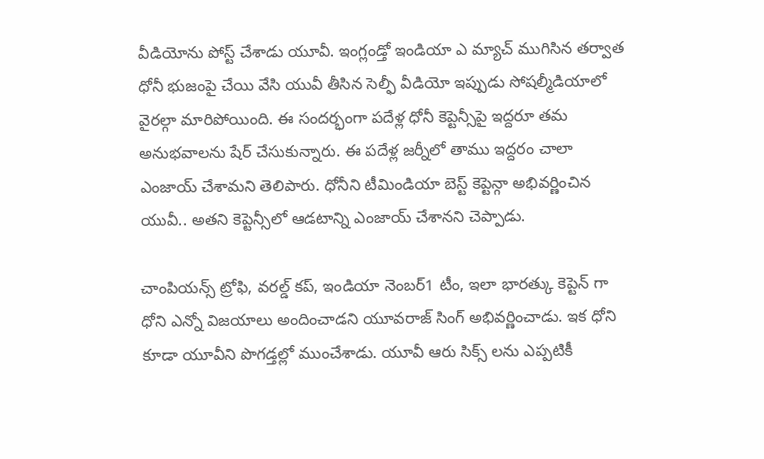వీడియోను పోస్ట్ చేశాడు యూవీ. ఇంగ్లండ్తో ఇండియా ఎ మ్యాచ్ ముగిసిన తర్వాత ధోనీ భుజంపై చేయి వేసి యువీ తీసిన సెల్ఫీ వీడియో ఇప్పుడు సోషల్మీడియాలో వైరల్గా మారిపోయింది. ఈ సందర్భంగా పదేళ్ల ధోనీ కెప్టెన్సీపై ఇద్దరూ తమ అనుభవాలను షేర్ చేసుకున్నారు. ఈ పదేళ్ల జర్నీలో తాము ఇద్దరం చాలా ఎంజాయ్ చేశామని తెలిపారు. ధోనీని టీమిండియా బెస్ట్ కెప్టెన్గా అభివర్ణించిన యువీ.. అతని కెప్టెన్సీలో ఆడటాన్ని ఎంజాయ్ చేశానని చెప్పాడు.

చాంపియన్స్ ట్రోఫి, వరల్డ్ కప్, ఇండియా నెంబర్1 టీం, ఇలా భారత్కు కెప్టెన్ గా ధోని ఎన్నో విజయాలు అందించాడని యూవరాజ్ సింగ్ అభివర్ణించాడు. ఇక ధోని కూడా యూవీని పొగడ్తల్లో ముంచేశాడు. యూవీ ఆరు సిక్స్ లను ఎప్పటికీ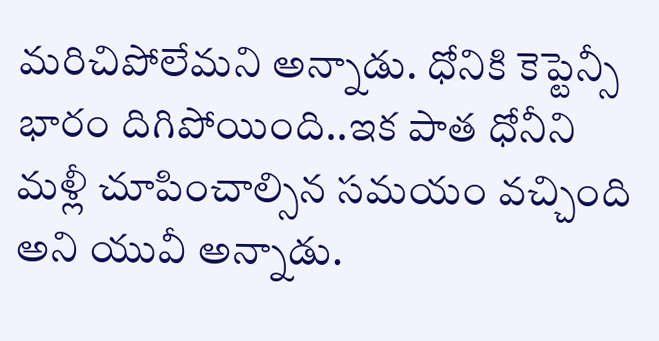మరిచిపోలేమని అన్నాడు. ధోనికి కెప్టెన్సీ భారం దిగిపోయింది..ఇక పాత ధోనీని మళ్లీ చూపించాల్సిన సమయం వచ్చింది అని యువీ అన్నాడు.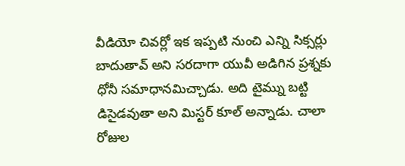వీడియో చివర్లో ఇక ఇప్పటి నుంచి ఎన్ని సిక్సర్లు బాదుతావ్ అని సరదాగా యువీ అడిగిన ప్రశ్నకు ధోనీ సమాధానమిచ్చాడు. అది టైమ్ను బట్టి డిసైడవుతా అని మిస్టర్ కూల్ అన్నాడు. చాలా రోజుల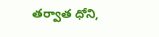తర్వాత ధోని,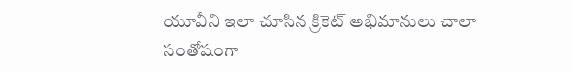యూవీని ఇలా చూసిన క్రికెట్ అభిమానులు చాలా సంతోషంగా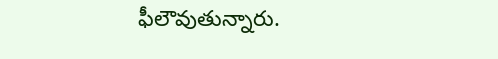ఫీలౌవుతున్నారు.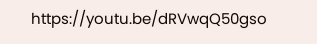https://youtu.be/dRVwqQ50gso